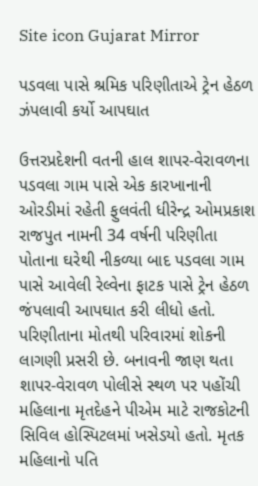Site icon Gujarat Mirror

પડવલા પાસે શ્રમિક પરિણીતાએ ટ્રેન હેઠળ ઝંપલાવી કર્યો આપઘાત

ઉત્તરપ્રદેશની વતની હાલ શાપર-વેરાવળના પડવલા ગામ પાસે એક કારખાનાની ઓરડીમાં રહેતી ફુલવંતી ધીરેન્દ્ર ઓમપ્રકાશ રાજપુત નામની 34 વર્ષની પરિણીતા પોતાના ઘરેથી નીકળ્યા બાદ પડવલા ગામ પાસે આવેલી રેલ્વેના ફાટક પાસે ટ્રેન હેઠળ જંપલાવી આપઘાત કરી લીધો હતો. પરિણીતાના મોતથી પરિવારમાં શોકની લાગણી પ્રસરી છે. બનાવની જાણ થતા શાપર-વેરાવળ પોલીસે સ્થળ પર પહોંચી મહિલાના મૃતદેહને પીએમ માટે રાજકોટની સિવિલ હોસ્પિટલમાં ખસેડયો હતો. મૃતક મહિલાનો પતિ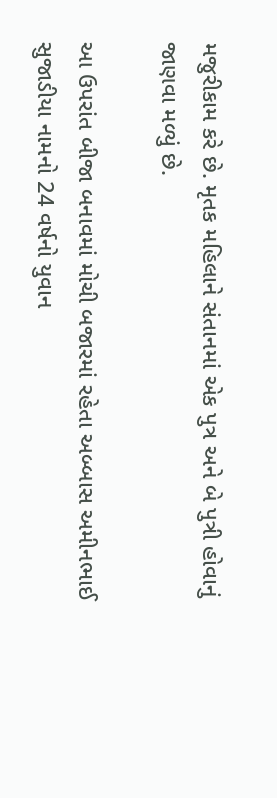મજુરીકામ કરે છે. મૃતક મહિલાને સંતાનમાં એક પુત્ર અને બે પુત્રી હોવાનું જાણવા મળ્યું છે.

આ ઉપરાંત બીજા બનાવમાં મોચી બજારમાં રહેતા અબ્બાસ અમીનભાઈ સુજાડીયા નામનો 24 વર્ષનો યુવાન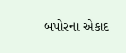બપોરના એકાદ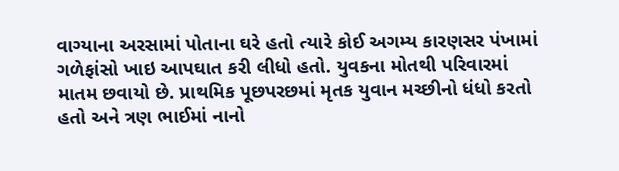વાગ્યાના અરસામાં પોતાના ઘરે હતો ત્યારે કોઈ અગમ્ય કારણસર પંખામાં ગળેફાંસો ખાઇ આપઘાત કરી લીધો હતો. યુવકના મોતથી પરિવારમાં માતમ છવાયો છે. પ્રાથમિક પૂછપરછમાં મૃતક યુવાન મચ્છીનો ધંધો કરતો હતો અને ત્રણ ભાઈમાં નાનો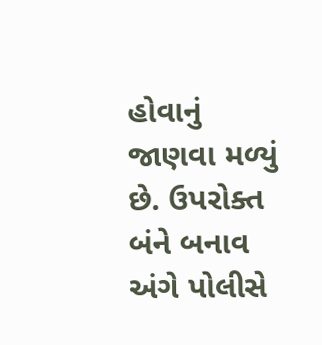હોવાનું જાણવા મળ્યું છે. ઉપરોક્ત બંને બનાવ અંગે પોલીસે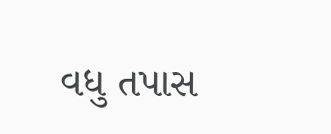વધુ તપાસ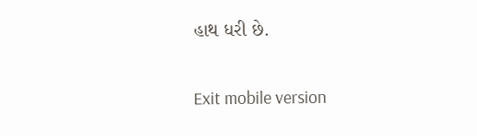હાથ ધરી છે.

Exit mobile version